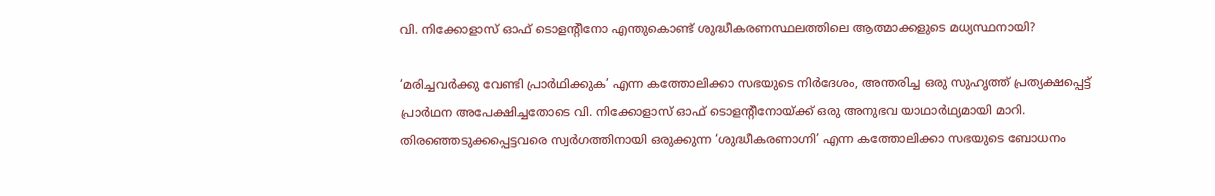വി. നിക്കോളാസ് ഓഫ് ടൊളന്റീനോ എന്തുകൊണ്ട് ശുദ്ധീകരണസ്ഥലത്തിലെ ആത്മാക്കളുടെ മധ്യസ്ഥനായി?

‘മരിച്ചവർക്കു വേണ്ടി പ്രാർഥിക്കുക’ എന്ന കത്തോലിക്കാ സഭയുടെ നിർദേശം, അന്തരിച്ച ഒരു സുഹൃത്ത് പ്രത്യക്ഷപ്പെട്ട് പ്രാർഥന അപേക്ഷിച്ചതോടെ വി. നിക്കോളാസ് ഓഫ് ടൊളന്റീനോയ്ക്ക് ഒരു അനുഭവ യാഥാർഥ്യമായി മാറി. തിരഞ്ഞെടുക്കപ്പെട്ടവരെ സ്വർഗത്തിനായി ഒരുക്കുന്ന ‘ശുദ്ധീകരണാഗ്നി’ എന്ന കത്തോലിക്കാ സഭയുടെ ബോധനം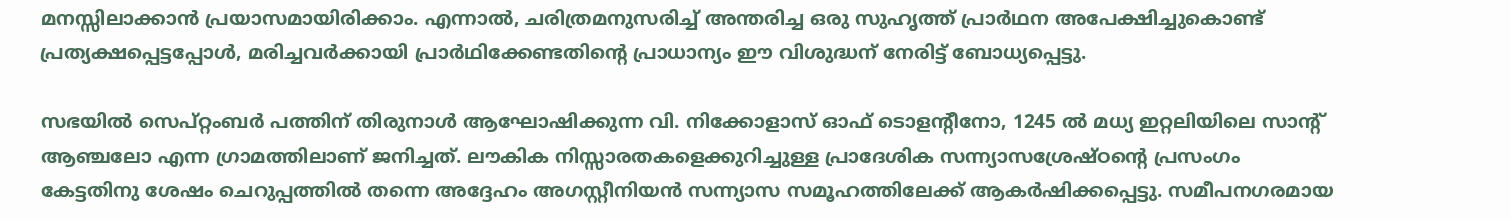മനസ്സിലാക്കാൻ പ്രയാസമായിരിക്കാം. എന്നാൽ, ചരിത്രമനുസരിച്ച് അന്തരിച്ച ഒരു സുഹൃത്ത് പ്രാർഥന അപേക്ഷിച്ചുകൊണ്ട് പ്രത്യക്ഷപ്പെട്ടപ്പോൾ, മരിച്ചവർക്കായി പ്രാർഥിക്കേണ്ടതിന്റെ പ്രാധാന്യം ഈ വിശുദ്ധന് നേരിട്ട് ബോധ്യപ്പെട്ടു.

സഭയിൽ സെപ്റ്റംബർ പത്തിന് തിരുനാൾ ആഘോഷിക്കുന്ന വി. നിക്കോളാസ് ഓഫ് ടൊളന്റീനോ, 1245 ൽ മധ്യ ഇറ്റലിയിലെ സാന്റ് ആഞ്ചലോ എന്ന ഗ്രാമത്തിലാണ് ജനിച്ചത്. ലൗകിക നിസ്സാരതകളെക്കുറിച്ചുള്ള പ്രാദേശിക സന്ന്യാസശ്രേഷ്ഠന്റെ പ്രസംഗം കേട്ടതിനു ശേഷം ചെറുപ്പത്തിൽ തന്നെ അദ്ദേഹം അഗസ്റ്റീനിയൻ സന്ന്യാസ സമൂഹത്തിലേക്ക് ആകർഷിക്കപ്പെട്ടു. സമീപനഗരമായ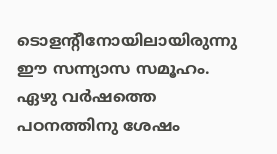ടൊളന്റീനോയിലായിരുന്നു ഈ സന്ന്യാസ സമൂഹം. ഏഴു വർഷത്തെ പഠനത്തിനു ശേഷം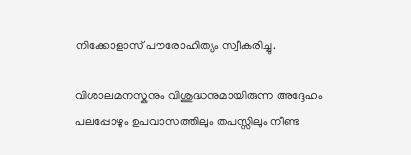നിക്കോളാസ് പൗരോഹിത്യം സ്വീകരിച്ചു.

വിശാലമനസ്കനും വിശുദ്ധനുമായിരുന്ന അദ്ദേഹം പലപ്പോഴും ഉപവാസത്തിലും തപസ്സിലും നീണ്ട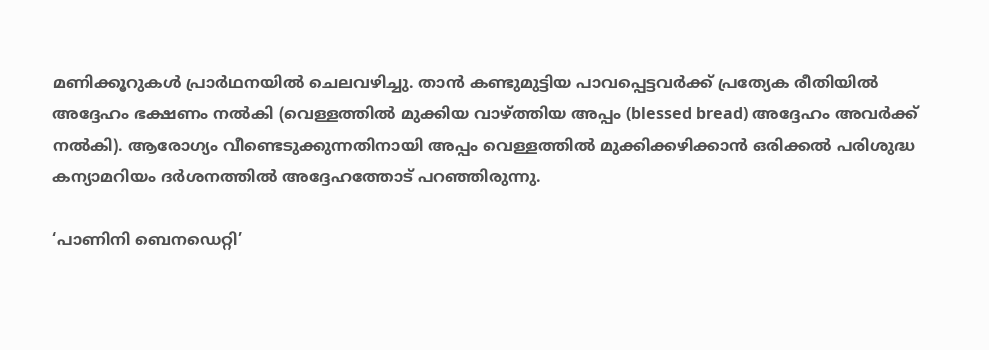മണിക്കൂറുകൾ പ്രാർഥനയിൽ ചെലവഴിച്ചു. താൻ കണ്ടുമുട്ടിയ പാവപ്പെട്ടവർക്ക് പ്രത്യേക രീതിയിൽ അദ്ദേഹം ഭക്ഷണം നൽകി (വെള്ളത്തിൽ മുക്കിയ വാഴ്ത്തിയ അപ്പം (blessed bread) അദ്ദേഹം അവർക്ക് നൽകി). ആരോഗ്യം വീണ്ടെടുക്കുന്നതിനായി അപ്പം വെള്ളത്തിൽ മുക്കിക്കഴിക്കാൻ ഒരിക്കൽ പരിശുദ്ധ കന്യാമറിയം ദർശനത്തിൽ അദ്ദേഹത്തോട് പറഞ്ഞിരുന്നു.

‘പാണിനി ബെനഡെറ്റി’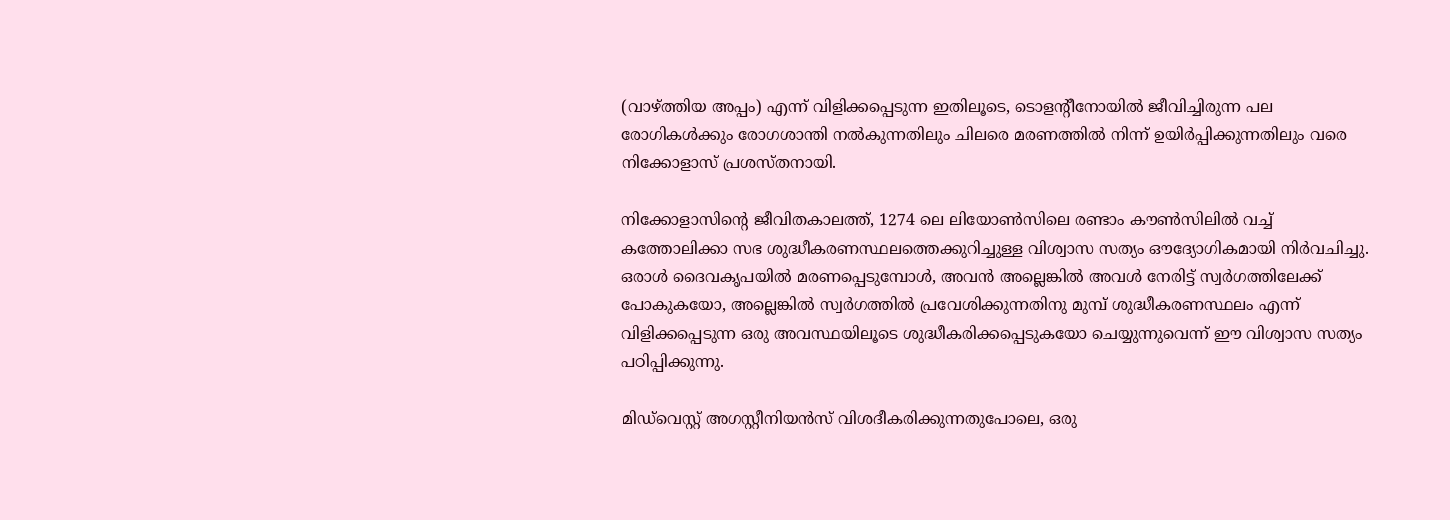(വാഴ്ത്തിയ അപ്പം) എന്ന് വിളിക്കപ്പെടുന്ന ഇതിലൂടെ, ടൊളന്റീനോയിൽ ജീവിച്ചിരുന്ന പല രോഗികൾക്കും രോഗശാന്തി നൽകുന്നതിലും ചിലരെ മരണത്തിൽ നിന്ന് ഉയിർപ്പിക്കുന്നതിലും വരെ നിക്കോളാസ് പ്രശസ്തനായി.

നിക്കോളാസിന്റെ ജീവിതകാലത്ത്, 1274 ലെ ലിയോൺസിലെ രണ്ടാം കൗൺസിലിൽ വച്ച് കത്തോലിക്കാ സഭ ശുദ്ധീകരണസ്ഥലത്തെക്കുറിച്ചുള്ള വിശ്വാസ സത്യം ഔദ്യോഗികമായി നിർവചിച്ചു. ഒരാൾ ദൈവകൃപയിൽ മരണപ്പെടുമ്പോൾ, അവൻ അല്ലെങ്കിൽ അവൾ നേരിട്ട് സ്വർഗത്തിലേക്ക് പോകുകയോ, അല്ലെങ്കിൽ സ്വർഗത്തിൽ പ്രവേശിക്കുന്നതിനു മുമ്പ് ശുദ്ധീകരണസ്ഥലം എന്ന് വിളിക്കപ്പെടുന്ന ഒരു അവസ്ഥയിലൂടെ ശുദ്ധീകരിക്കപ്പെടുകയോ ചെയ്യുന്നുവെന്ന് ഈ വിശ്വാസ സത്യം പഠിപ്പിക്കുന്നു.

മിഡ്‌വെസ്റ്റ് അഗസ്റ്റീനിയൻസ് വിശദീകരിക്കുന്നതുപോലെ, ഒരു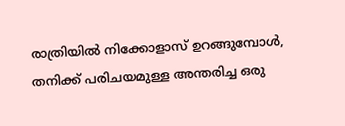രാത്രിയിൽ നിക്കോളാസ് ഉറങ്ങുമ്പോൾ, തനിക്ക് പരിചയമുള്ള അന്തരിച്ച ഒരു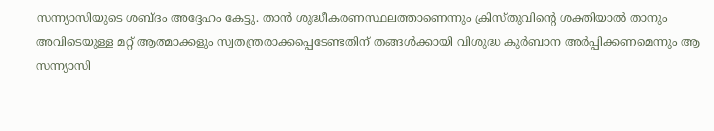സന്ന്യാസിയുടെ ശബ്ദം അദ്ദേഹം കേട്ടു. താൻ ശുദ്ധീകരണസ്ഥലത്താണെന്നും ക്രിസ്തുവിന്റെ ശക്തിയാൽ താനും അവിടെയുള്ള മറ്റ് ആത്മാക്കളും സ്വതന്ത്രരാക്കപ്പെടേണ്ടതിന് തങ്ങൾക്കായി വിശുദ്ധ കുർബാന അർപ്പിക്കണമെന്നും ആ സന്ന്യാസി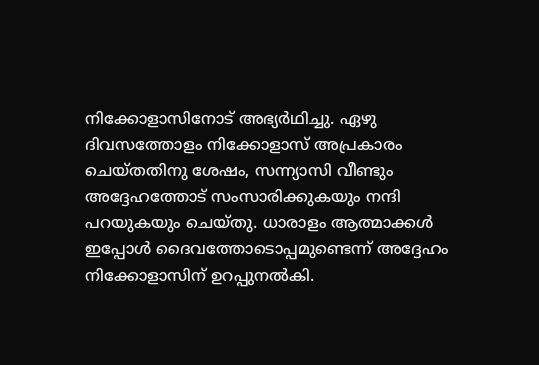നിക്കോളാസിനോട് അഭ്യർഥിച്ചു. ഏഴു ദിവസത്തോളം നിക്കോളാസ് അപ്രകാരം ചെയ്തതിനു ശേഷം, സന്ന്യാസി വീണ്ടും അദ്ദേഹത്തോട് സംസാരിക്കുകയും നന്ദി പറയുകയും ചെയ്തു. ധാരാളം ആത്മാക്കൾ ഇപ്പോൾ ദൈവത്തോടൊപ്പമുണ്ടെന്ന് അദ്ദേഹം നിക്കോളാസിന് ഉറപ്പുനൽകി.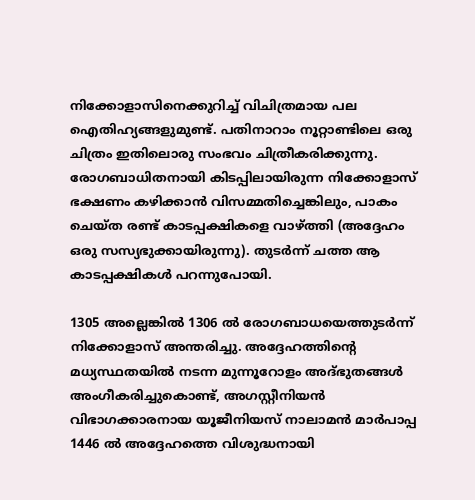നിക്കോളാസിനെക്കുറിച്ച് വിചിത്രമായ പല ഐതിഹ്യങ്ങളുമുണ്ട്. പതിനാറാം നൂറ്റാണ്ടിലെ ഒരു ചിത്രം ഇതിലൊരു സംഭവം ചിത്രീകരിക്കുന്നു. രോഗബാധിതനായി കിടപ്പിലായിരുന്ന നിക്കോളാസ് ഭക്ഷണം കഴിക്കാൻ വിസമ്മതിച്ചെങ്കിലും, പാകം ചെയ്ത രണ്ട് കാടപ്പക്ഷികളെ വാഴ്ത്തി (അദ്ദേഹം ഒരു സസ്യഭുക്കായിരുന്നു). തുടർന്ന് ചത്ത ആ കാടപ്പക്ഷികൾ പറന്നുപോയി.

1305 അല്ലെങ്കിൽ 1306 ൽ രോഗബാധയെത്തുടർന്ന് നിക്കോളാസ് അന്തരിച്ചു. അദ്ദേഹത്തിന്റെ മധ്യസ്ഥതയിൽ നടന്ന മുന്നൂറോളം അദ്ഭുതങ്ങൾ അംഗീകരിച്ചുകൊണ്ട്, അഗസ്റ്റീനിയൻ വിഭാഗക്കാരനായ യൂജീനിയസ് നാലാമൻ മാർപാപ്പ 1446 ൽ അദ്ദേഹത്തെ വിശുദ്ധനായി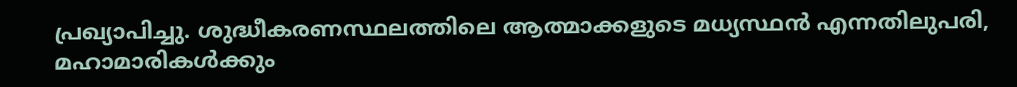പ്രഖ്യാപിച്ചു. ശുദ്ധീകരണസ്ഥലത്തിലെ ആത്മാക്കളുടെ മധ്യസ്ഥൻ എന്നതിലുപരി, മഹാമാരികൾക്കും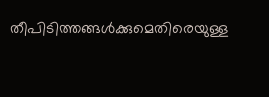തീപിടിത്തങ്ങൾക്കുമെതിരെയുള്ള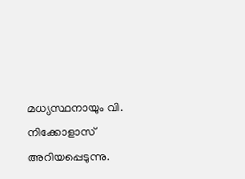മധ്യസ്ഥനായും വി. നിക്കോളാസ് അറിയപ്പെടുന്നു.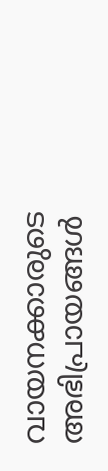വായനക്കാരുടെ അഭിപ്രായങ്ങൾ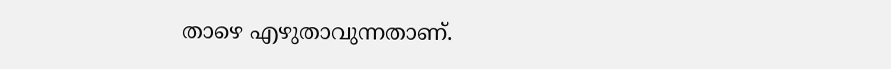താഴെ എഴുതാവുന്നതാണ്.